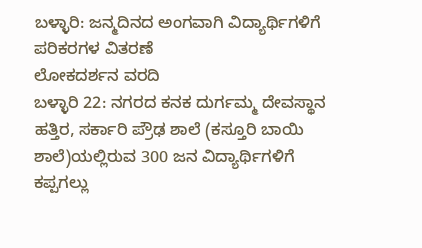ಬಳ್ಳಾರಿ: ಜನ್ಮದಿನದ ಅಂಗವಾಗಿ ವಿದ್ಯಾರ್ಥಿಗಳಿಗೆ ಪರಿಕರಗಳ ವಿತರಣೆ
ಲೋಕದರ್ಶನ ವರದಿ
ಬಳ್ಳಾರಿ 22: ನಗರದ ಕನಕ ದುರ್ಗಮ್ಮ ದೇವಸ್ಥಾನ ಹತ್ತಿರ, ಸರ್ಕಾರಿ ಪ್ರೌಢ ಶಾಲೆ (ಕಸ್ತೂರಿ ಬಾಯಿ ಶಾಲೆ)ಯಲ್ಲಿರುವ 300 ಜನ ವಿದ್ಯಾರ್ಥಿಗಳಿಗೆ ಕಪ್ಪಗಲ್ಲು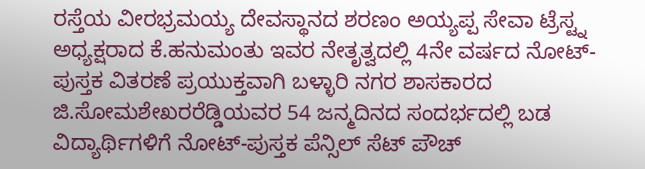ರಸ್ತೆಯ ವೀರಭ್ರಮಯ್ಯ ದೇವಸ್ಥಾನದ ಶರಣಂ ಅಯ್ಯಪ್ಪ ಸೇವಾ ಟ್ರೆಸ್ಟ್ನ ಅಧ್ಯಕ್ಷರಾದ ಕೆ.ಹನುಮಂತು ಇವರ ನೇತೃತ್ವದಲ್ಲಿ 4ನೇ ವರ್ಷದ ನೋಟ್-ಪುಸ್ತಕ ವಿತರಣೆ ಪ್ರಯುಕ್ತವಾಗಿ ಬಳ್ಳಾರಿ ನಗರ ಶಾಸಕಾರದ ಜಿ.ಸೋಮಶೇಖರರೆಡ್ಡಿಯವರ 54 ಜನ್ಮದಿನದ ಸಂದರ್ಭದಲ್ಲಿ ಬಡ ವಿದ್ಯಾರ್ಥಿಗಳಿಗೆ ನೋಟ್-ಪುಸ್ತಕ ಪೆನ್ಸಿಲ್ ಸೆಟ್ ಪೌಚ್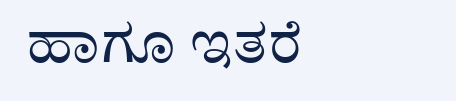ಹಾಗೂ ಇತರೆ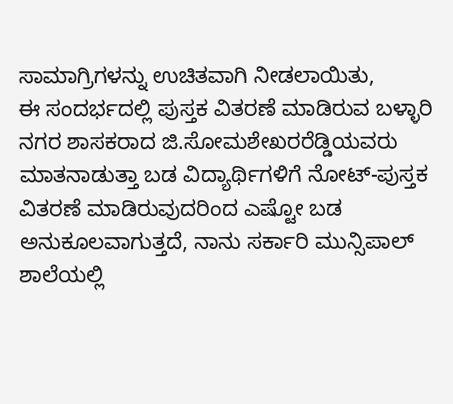ಸಾಮಾಗ್ರಿಗಳನ್ನು ಉಚಿತವಾಗಿ ನೀಡಲಾಯಿತು,
ಈ ಸಂದರ್ಭದಲ್ಲಿ ಪುಸ್ತಕ ವಿತರಣೆ ಮಾಡಿರುವ ಬಳ್ಳಾರಿ ನಗರ ಶಾಸಕರಾದ ಜಿ.ಸೋಮಶೇಖರರೆಡ್ಡಿಯವರು ಮಾತನಾಡುತ್ತಾ ಬಡ ವಿದ್ಯಾರ್ಥಿಗಳಿಗೆ ನೋಟ್-ಪುಸ್ತಕ ವಿತರಣೆ ಮಾಡಿರುವುದರಿಂದ ಎಷ್ಟೋ ಬಡ ಅನುಕೂಲವಾಗುತ್ತದೆ, ನಾನು ಸರ್ಕಾರಿ ಮುನ್ಸಿಪಾಲ್ ಶಾಲೆಯಲ್ಲಿ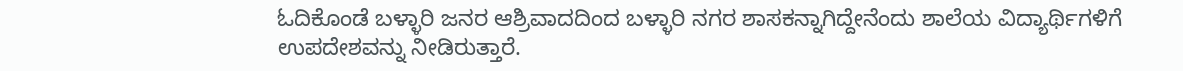ಓದಿಕೊಂಡೆ ಬಳ್ಳಾರಿ ಜನರ ಆಶ್ರಿವಾದದಿಂದ ಬಳ್ಳಾರಿ ನಗರ ಶಾಸಕನ್ನಾಗಿದ್ದೇನೆಂದು ಶಾಲೆಯ ವಿದ್ಯಾರ್ಥಿಗಳಿಗೆ ಉಪದೇಶವನ್ನು ನೀಡಿರುತ್ತಾರೆ.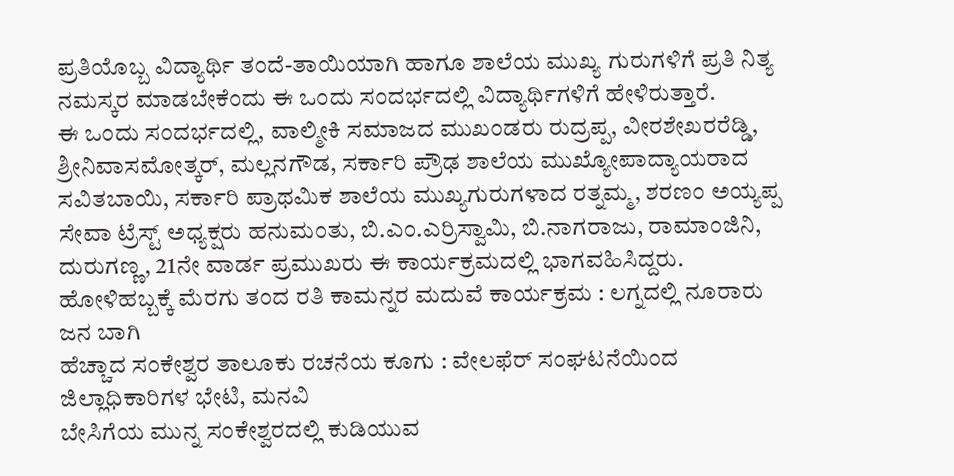ಪ್ರತಿಯೊಬ್ಬ ವಿದ್ಯಾರ್ಥಿ ತಂದೆ-ತಾಯಿಯಾಗಿ ಹಾಗೂ ಶಾಲೆಯ ಮುಖ್ಯ ಗುರುಗಳಿಗೆ ಪ್ರತಿ ನಿತ್ಯ ನಮಸ್ಕರ ಮಾಡಬೇಕೆಂದು ಈ ಒಂದು ಸಂದರ್ಭದಲ್ಲಿ ವಿದ್ಯಾರ್ಥಿಗಳಿಗೆ ಹೇಳಿರುತ್ತಾರೆ.
ಈ ಒಂದು ಸಂದರ್ಭದಲ್ಲಿ, ವಾಲ್ಮೀಕಿ ಸಮಾಜದ ಮುಖಂಡರು ರುದ್ರಪ್ಪ, ವೀರಶೇಖರರೆಡ್ಡಿ, ಶ್ರೀನಿವಾಸಮೋತ್ಕರ್, ಮಲ್ಲನಗೌಡ, ಸರ್ಕಾರಿ ಪ್ರೌಢ ಶಾಲೆಯ ಮುಖ್ಯೋಪಾದ್ಯಾಯರಾದ ಸವಿತಬಾಯಿ, ಸರ್ಕಾರಿ ಪ್ರಾಥಮಿಕ ಶಾಲೆಯ ಮುಖ್ಯಗುರುಗಳಾದ ರತ್ನಮ್ಮ, ಶರಣಂ ಅಯ್ಯಪ್ಪ ಸೇವಾ ಟ್ರೆಸ್ಟ್ ಅಧ್ಯಕ್ಷರು ಹನುಮಂತು, ಬಿ.ಎಂ.ಎರ್ರಿಸ್ವಾಮಿ, ಬಿ.ನಾಗರಾಜು, ರಾಮಾಂಜಿನಿ, ದುರುಗಣ್ಣ, 21ನೇ ವಾರ್ಡ ಪ್ರಮುಖರು ಈ ಕಾರ್ಯಕ್ರಮದಲ್ಲಿ ಭಾಗವಹಿಸಿದ್ದರು.
ಹೋಳಿಹಬ್ಬಕ್ಕೆ ಮೆರಗು ತಂದ ರತಿ ಕಾಮನ್ನರ ಮದುವೆ ಕಾರ್ಯಕ್ರಮ : ಲಗ್ನದಲ್ಲಿ ನೂರಾರು ಜನ ಬಾಗಿ
ಹೆಚ್ಚಾದ ಸಂಕೇಶ್ವರ ತಾಲೂಕು ರಚನೆಯ ಕೂಗು : ವೇಲಫೆರ್ ಸಂಘಟನೆಯಿಂದ ಜಿಲ್ಲಾಧಿಕಾರಿಗಳ ಭೇಟಿ, ಮನವಿ
ಬೇಸಿಗೆಯ ಮುನ್ನ ಸಂಕೇಶ್ವರದಲ್ಲಿ ಕುಡಿಯುವ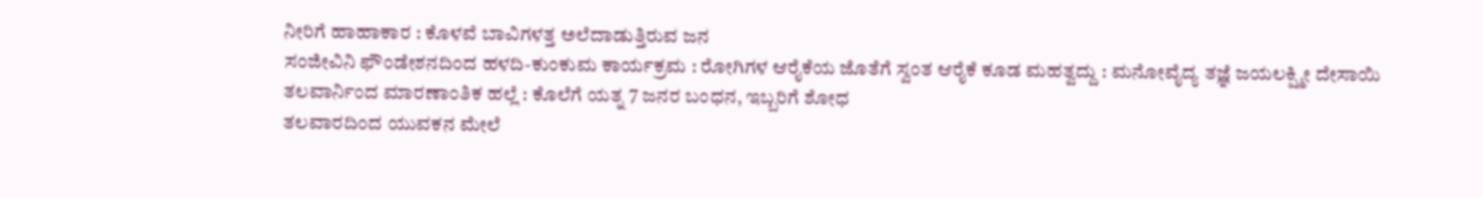ನೀರಿಗೆ ಹಾಹಾಕಾರ : ಕೊಳವೆ ಬಾವಿಗಳತ್ತ ಅಲೆದಾಡುತ್ತಿರುವ ಜನ
ಸಂಜೀವಿನಿ ಫೌಂಡೇಶನದಿಂದ ಹಳದಿ-ಕುಂಕುಮ ಕಾರ್ಯಕ್ರಮ : ರೋಗಿಗಳ ಆರೈಕೆಯ ಜೊತೆಗೆ ಸ್ವಂತ ಆರೈಕೆ ಕೂಡ ಮಹತ್ವದ್ದು : ಮನೋವೈದ್ಯ ತಜ್ಞೆ ಜಯಲಕ್ಷ್ಮೀ ದೇಸಾಯಿ
ತಲವಾರ್ನಿಂದ ಮಾರಣಾಂತಿಕ ಹಲ್ಲೆ : ಕೊಲೆಗೆ ಯತ್ನ 7 ಜನರ ಬಂಧನ, ಇಬ್ಬರಿಗೆ ಶೋಧ
ತಲವಾರದಿಂದ ಯುವಕನ ಮೇಲೆ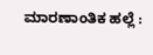ಮಾರಣಾಂತಿಕ ಹಲ್ಲೆ :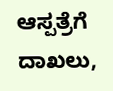ಆಸ್ಪತ್ರೆಗೆ ದಾಖಲು,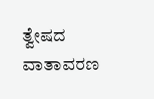ತ್ವೇಷದ ವಾತಾವರಣ